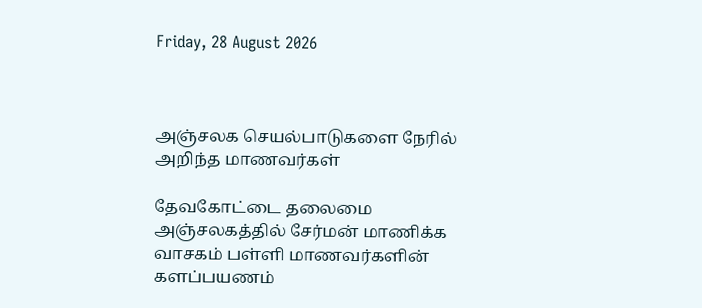Friday, 28 August 2026



அஞ்சலக செயல்பாடுகளை நேரில் அறிந்த மாணவர்கள்

தேவகோட்டை தலைமை அஞ்சலகத்தில் சேர்மன் மாணிக்க வாசகம் பள்ளி மாணவர்களின் களப்பயணம்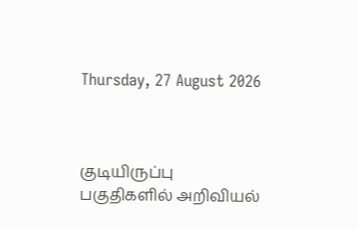Thursday, 27 August 2026



குடியிருப்பு பகுதிகளில் அறிவியல்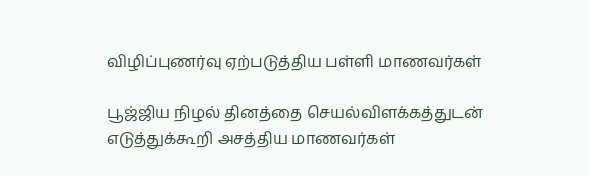விழிப்புணர்வு ஏற்படுத்திய பள்ளி மாணவர்கள்

பூஜ்ஜிய நிழல் தினத்தை செயல்விளக்கத்துடன் எடுத்துக்கூறி அசத்திய மாணவர்கள்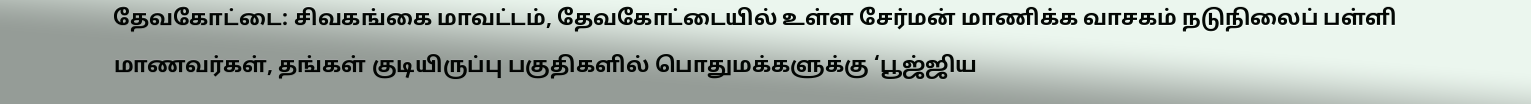தேவகோட்டை: சிவகங்கை மாவட்டம், தேவகோட்டையில் உள்ள சேர்மன் மாணிக்க வாசகம் நடுநிலைப் பள்ளி மாணவர்கள், தங்கள் குடியிருப்பு பகுதிகளில் பொதுமக்களுக்கு ‘பூஜ்ஜிய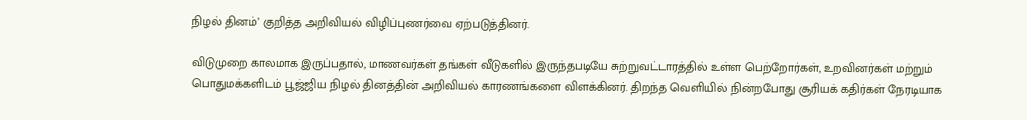நிழல் தினம்’ குறித்த அறிவியல் விழிப்புணர்வை ஏற்படுத்தினர்.

விடுமுறை காலமாக இருப்பதால், மாணவர்கள் தங்கள் வீடுகளில் இருந்தபடியே சுற்றுவட்டாரத்தில் உள்ள பெற்றோர்கள், உறவினர்கள் மற்றும் பொதுமக்களிடம் பூஜ்ஜிய நிழல் தினத்தின் அறிவியல் காரணங்களை விளக்கினர். திறந்த வெளியில் நின்றபோது சூரியக் கதிர்கள் நேரடியாக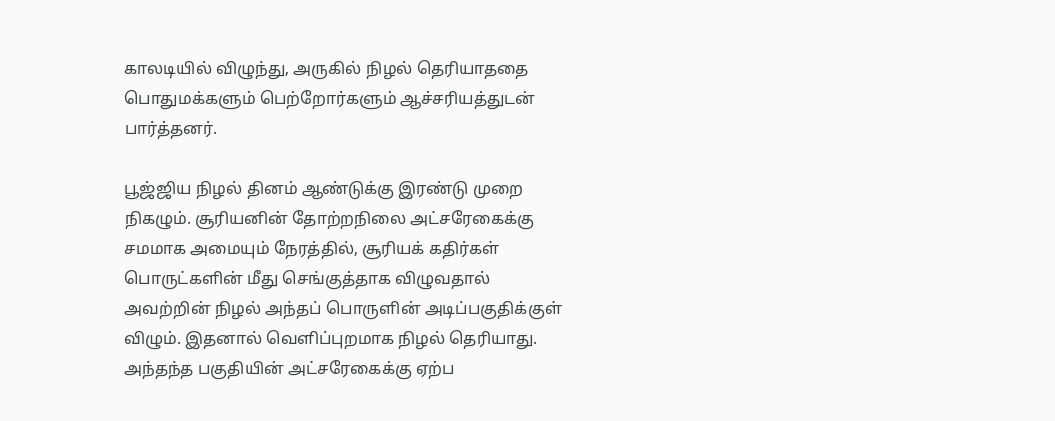காலடியில் விழுந்து, அருகில் நிழல் தெரியாததை பொதுமக்களும் பெற்றோர்களும் ஆச்சரியத்துடன் பார்த்தனர்.

பூஜ்ஜிய நிழல் தினம் ஆண்டுக்கு இரண்டு முறை நிகழும். சூரியனின் தோற்றநிலை அட்சரேகைக்கு சமமாக அமையும் நேரத்தில், சூரியக் கதிர்கள் பொருட்களின் மீது செங்குத்தாக விழுவதால் அவற்றின் நிழல் அந்தப் பொருளின் அடிப்பகுதிக்குள் விழும். இதனால் வெளிப்புறமாக நிழல் தெரியாது. அந்தந்த பகுதியின் அட்சரேகைக்கு ஏற்ப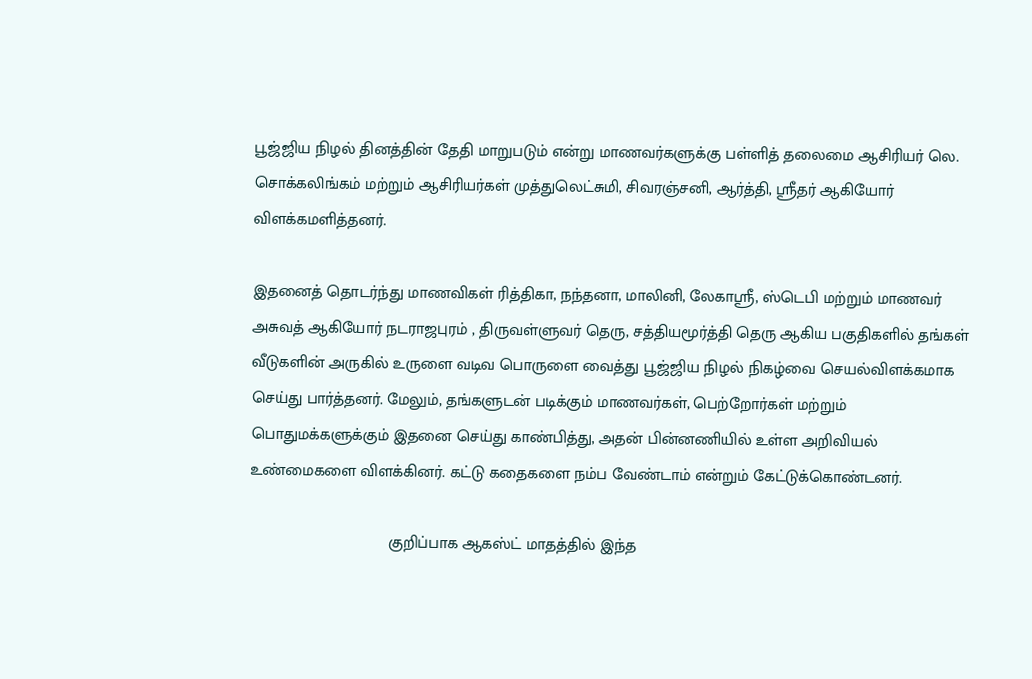பூஜ்ஜிய நிழல் தினத்தின் தேதி மாறுபடும் என்று மாணவர்களுக்கு பள்ளித் தலைமை ஆசிரியர் லெ. சொக்கலிங்கம் மற்றும் ஆசிரியர்கள் முத்துலெட்சுமி, சிவரஞ்சனி, ஆர்த்தி, ஸ்ரீதர் ஆகியோர் விளக்கமளித்தனர்.

இதனைத் தொடர்ந்து மாணவிகள் ரித்திகா, நந்தனா, மாலினி, லேகாஸ்ரீ, ஸ்டெபி மற்றும் மாணவர் அசுவத் ஆகியோர் நடராஜபுரம் , திருவள்ளுவர் தெரு, சத்தியமூர்த்தி தெரு ஆகிய பகுதிகளில் தங்கள் வீடுகளின் அருகில் உருளை வடிவ பொருளை வைத்து பூஜ்ஜிய நிழல் நிகழ்வை செயல்விளக்கமாக செய்து பார்த்தனர். மேலும், தங்களுடன் படிக்கும் மாணவர்கள், பெற்றோர்கள் மற்றும் பொதுமக்களுக்கும் இதனை செய்து காண்பித்து, அதன் பின்னணியில் உள்ள அறிவியல் உண்மைகளை விளக்கினர். கட்டு கதைகளை நம்ப வேண்டாம் என்றும் கேட்டுக்கொண்டனர்.

                               குறிப்பாக ஆகஸ்ட் மாதத்தில் இந்த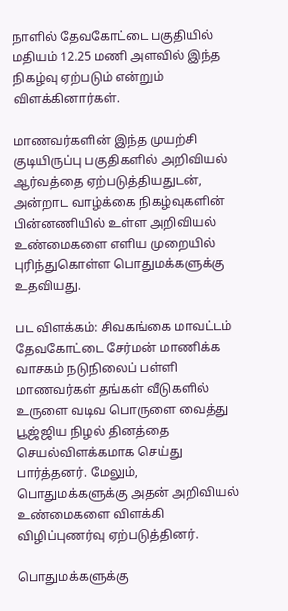நாளில் தேவகோட்டை பகுதியில் மதியம் 12.25 மணி அளவில் இந்த நிகழ்வு ஏற்படும் என்றும் விளக்கினார்கள்.

மாணவர்களின் இந்த முயற்சி குடியிருப்பு பகுதிகளில் அறிவியல் ஆர்வத்தை ஏற்படுத்தியதுடன், அன்றாட வாழ்க்கை நிகழ்வுகளின் பின்னணியில் உள்ள அறிவியல் உண்மைகளை எளிய முறையில் புரிந்துகொள்ள பொதுமக்களுக்கு உதவியது.

பட விளக்கம்: சிவகங்கை மாவட்டம் தேவகோட்டை சேர்மன் மாணிக்க வாசகம் நடுநிலைப் பள்ளி மாணவர்கள் தங்கள் வீடுகளில் உருளை வடிவ பொருளை வைத்து பூஜ்ஜிய நிழல் தினத்தை செயல்விளக்கமாக செய்து பார்த்தனர். மேலும், பொதுமக்களுக்கு அதன் அறிவியல் உண்மைகளை விளக்கி விழிப்புணர்வு ஏற்படுத்தினர்.

பொதுமக்களுக்கு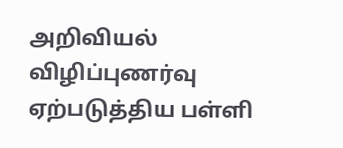அறிவியல் விழிப்புணர்வு ஏற்படுத்திய பள்ளி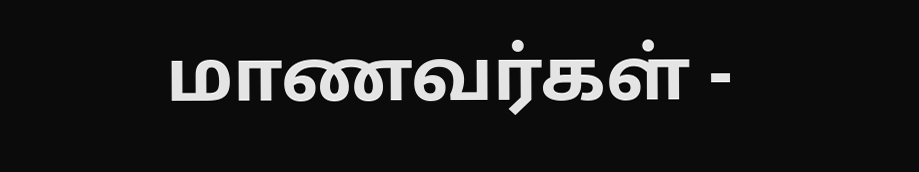மாணவர்கள் -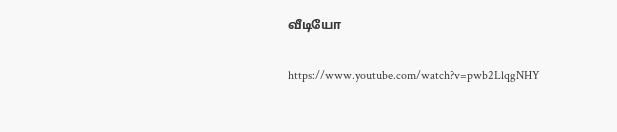வீடியோ

https://www.youtube.com/watch?v=pwb2LlqgNHY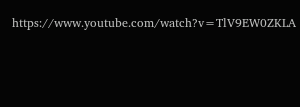https://www.youtube.com/watch?v=TlV9EW0ZKLA